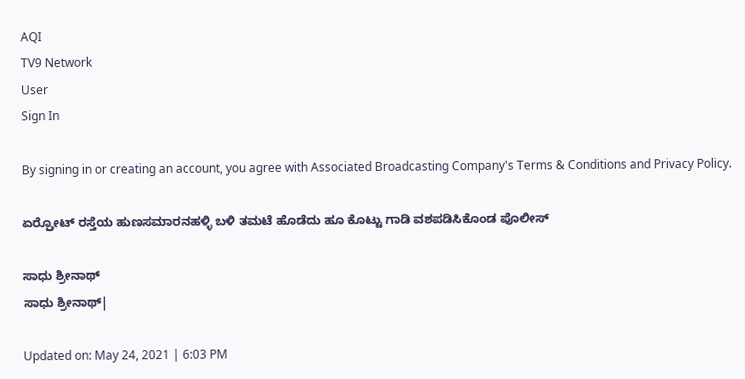AQI
TV9 Network
User
Sign In

By signing in or creating an account, you agree with Associated Broadcasting Company's Terms & Conditions and Privacy Policy.

ಏರ್ರ್ಪೋಟ್ ರಸ್ತೆಯ ಹುಣಸಮಾರನಹಳ್ಳಿ ಬಳಿ ತಮಟೆ ಹೊಡೆದು ಹೂ ಕೊಟ್ಟು ಗಾಡಿ ವಶಪಡಿಸಿಕೊಂಡ ಪೊಲೀಸ್

ಸಾಧು ಶ್ರೀನಾಥ್
ಸಾಧು ಶ್ರೀನಾಥ್|

Updated on: May 24, 2021 | 6:03 PM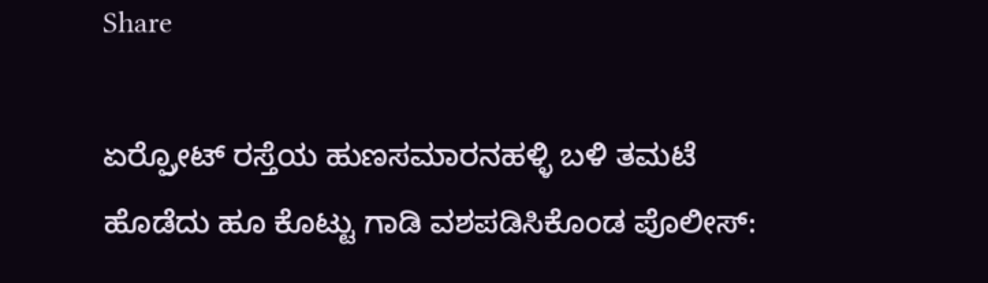Share

ಏರ್ರ್ಪೋಟ್ ರಸ್ತೆಯ ಹುಣಸಮಾರನಹಳ್ಳಿ ಬಳಿ ತಮಟೆ ಹೊಡೆದು ಹೂ ಕೊಟ್ಟು ಗಾಡಿ ವಶಪಡಿಸಿಕೊಂಡ ಪೊಲೀಸ್: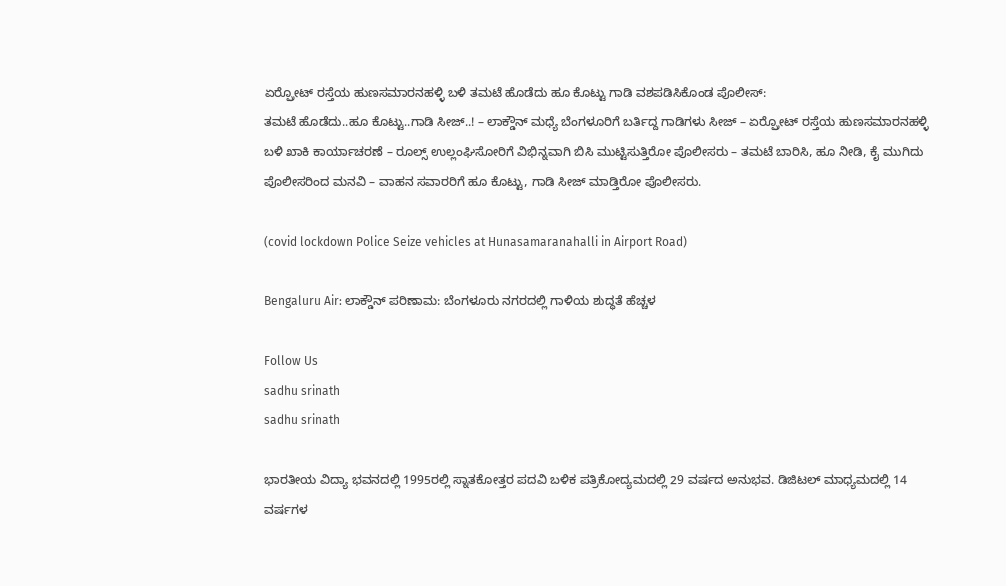ಏರ್ರ್ಪೋಟ್ ರಸ್ತೆಯ ಹುಣಸಮಾರನಹಳ್ಳಿ ಬಳಿ ತಮಟೆ ಹೊಡೆದು ಹೂ ಕೊಟ್ಟು ಗಾಡಿ ವಶಪಡಿಸಿಕೊಂಡ ಪೊಲೀಸ್:
ತಮಟೆ ಹೊಡೆದು..ಹೂ ಕೊಟ್ಟು..ಗಾಡಿ ಸೀಜ್..! – ಲಾಕ್ಡೌನ್ ಮಧ್ಯೆ ಬೆಂಗಳೂರಿಗೆ ಬರ್ತಿದ್ದ ಗಾಡಿಗಳು ಸೀಜ್ – ಏರ್ರ್ಪೋಟ್ ರಸ್ತೆಯ ಹುಣಸಮಾರನಹಳ್ಳಿ ಬಳಿ ಖಾಕಿ ಕಾರ್ಯಾಚರಣೆ – ರೂಲ್ಸ್ ಉಲ್ಲಂಘಿಸೋರಿಗೆ ವಿಭಿನ್ನವಾಗಿ ಬಿಸಿ ಮುಟ್ಟಿಸುತ್ತಿರೋ ಪೊಲೀಸರು – ತಮಟೆ ಬಾರಿಸಿ, ಹೂ ನೀಡಿ, ಕೈ ಮುಗಿದು ಪೊಲೀಸರಿಂದ ಮನವಿ – ವಾಹನ ಸವಾರರಿಗೆ ಹೂ ಕೊಟ್ಟು, ಗಾಡಿ ಸೀಜ್ ಮಾಡ್ತಿರೋ ಪೊಲೀಸರು.

(covid lockdown Police Seize vehicles at Hunasamaranahalli in Airport Road)

Bengaluru Air: ಲಾಕ್ಡೌನ್ ಪರಿಣಾಮ: ಬೆಂಗಳೂರು ನಗರದಲ್ಲಿ ಗಾಳಿಯ ಶುದ್ಧತೆ ಹೆಚ್ಚಳ

Follow Us
sadhu srinath
sadhu srinath

ಭಾರತೀಯ ವಿದ್ಯಾ ಭವನದಲ್ಲಿ 1995ರಲ್ಲಿ ಸ್ನಾತಕೋತ್ತರ ಪದವಿ ಬಳಿಕ ಪತ್ರಿಕೋದ್ಯಮದಲ್ಲಿ 29 ವರ್ಷದ ಅನುಭವ. ಡಿಜಿಟಲ್ ಮಾಧ್ಯಮದಲ್ಲಿ 14 ವರ್ಷಗಳ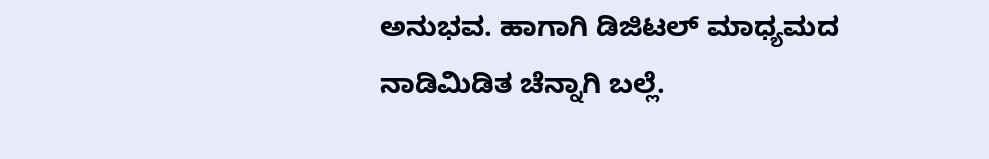ಅನುಭವ. ಹಾಗಾಗಿ ಡಿಜಿಟಲ್ ಮಾಧ್ಯಮದ ನಾಡಿಮಿಡಿತ ಚೆನ್ನಾಗಿ ಬಲ್ಲೆ.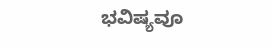ಭವಿಷ್ಯವೂ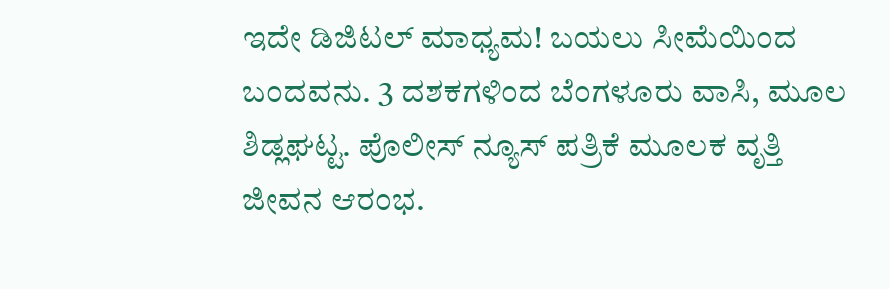ಇದೇ ಡಿಜಿಟಲ್ ಮಾಧ್ಯಮ! ಬಯಲು ಸೀಮೆಯಿಂದ ಬಂದವನು. 3 ದಶಕಗಳಿಂದ ಬೆಂಗಳೂರು ವಾಸಿ, ಮೂಲ ಶಿಡ್ಲಘಟ್ಟ. ಪೊಲೀಸ್ ನ್ಯೂಸ್ ಪತ್ರಿಕೆ ಮೂಲಕ ವೃತ್ತಿ ಜೀವನ ಆರಂಭ.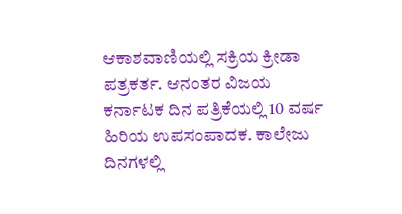ಆಕಾಶವಾಣಿಯಲ್ಲಿ ಸಕ್ರಿಯ ಕ್ರೀಡಾ ಪತ್ರಕರ್ತ. ಆನಂತರ ವಿಜಯ ಕರ್ನಾಟಕ ದಿನ ಪತ್ರಿಕೆಯಲ್ಲಿ 10 ವರ್ಷ ಹಿರಿಯ ಉಪಸಂಪಾದಕ. ಕಾಲೇಜು ದಿನಗಳಲ್ಲಿ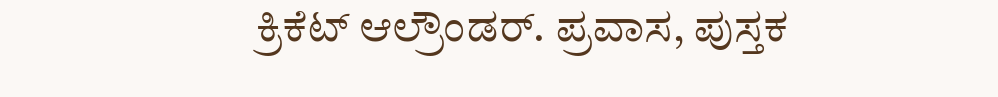ಕ್ರಿಕೆಟ್ ಆಲ್ರೌಂಡರ್. ಪ್ರವಾಸ, ಪುಸ್ತಕ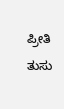ಪ್ರೀತಿ ತುಸು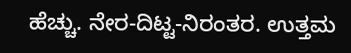ಹೆಚ್ಚು. ನೇರ-ದಿಟ್ಟ-ನಿರಂತರ. ಉತ್ತಮ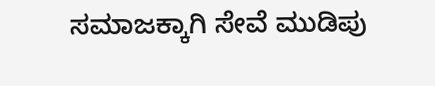ಸಮಾಜಕ್ಕಾಗಿ ಸೇವೆ ಮುಡಿಪು